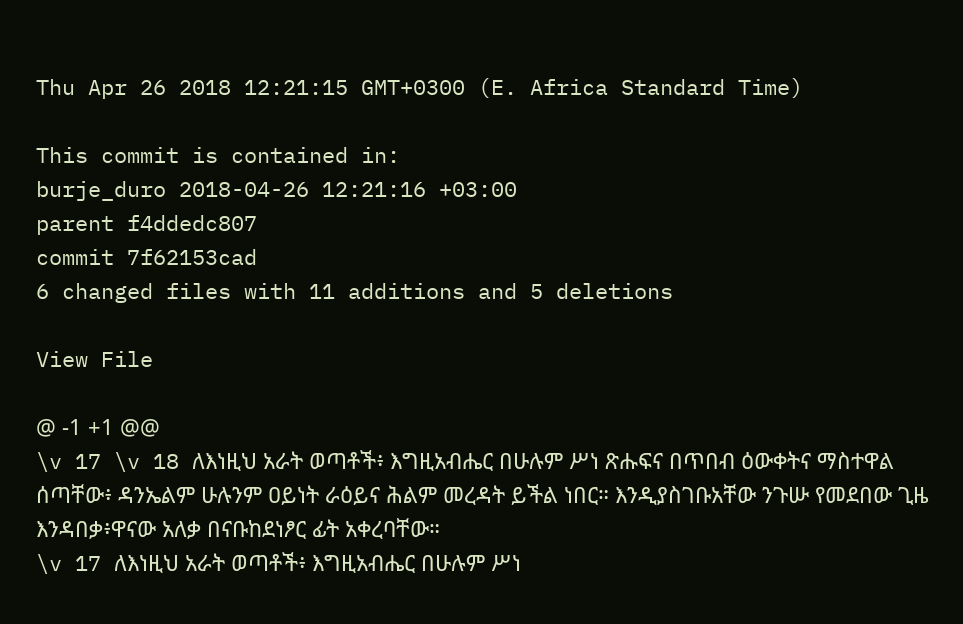Thu Apr 26 2018 12:21:15 GMT+0300 (E. Africa Standard Time)

This commit is contained in:
burje_duro 2018-04-26 12:21:16 +03:00
parent f4ddedc807
commit 7f62153cad
6 changed files with 11 additions and 5 deletions

View File

@ -1 +1 @@
\v 17 \v 18 ለእነዚህ አራት ወጣቶች፥ እግዚአብሔር በሁሉም ሥነ ጽሑፍና በጥበብ ዕውቀትና ማስተዋል ሰጣቸው፥ ዳንኤልም ሁሉንም ዐይነት ራዕይና ሕልም መረዳት ይችል ነበር። እንዲያስገቡአቸው ንጉሡ የመደበው ጊዜ እንዳበቃ፥ዋናው አለቃ በናቡከደነፆር ፊት አቀረባቸው።
\v 17 ለእነዚህ አራት ወጣቶች፥ እግዚአብሔር በሁሉም ሥነ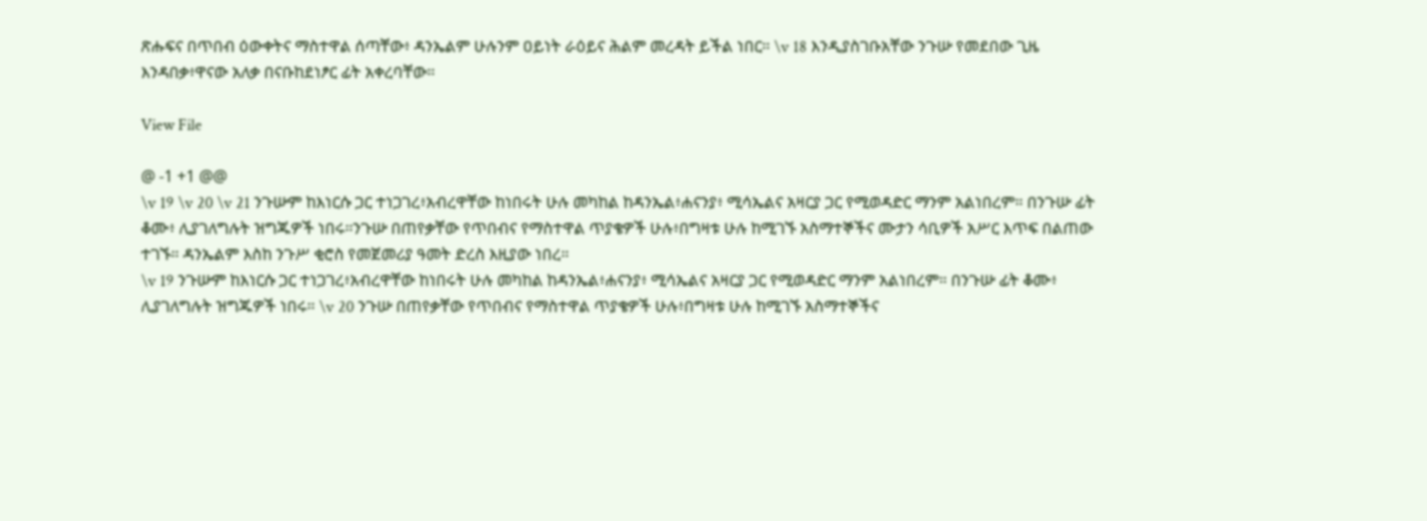ጽሑፍና በጥበብ ዕውቀትና ማስተዋል ሰጣቸው፥ ዳንኤልም ሁሉንም ዐይነት ራዕይና ሕልም መረዳት ይችል ነበር። \v 18 እንዲያስገቡአቸው ንጉሡ የመደበው ጊዜ እንዳበቃ፥ዋናው አለቃ በናቡከደነፆር ፊት አቀረባቸው።

View File

@ -1 +1 @@
\v 19 \v 20 \v 21 ንጉሡም ከእነርሱ ጋር ተነጋገረ፥አብረዋቸው ከነበሩት ሁሉ መካከል ከዳንኤል፥ሐናንያ፥ ሚሳኤልና አዛርያ ጋር የሚወዳድር ማንም አልነበረም። በንጉሡ ፊት ቆሙ፥ ሊያገለግሉት ዝግጁዎች ነበሩ።ንጉሡ በጠየቃቸው የጥበብና የማስተዋል ጥያቄዎች ሁሉ፥በግዛቱ ሁሉ ከሚገኙ አስማተኞችና ሙታን ሳቢዎች አሥር እጥፍ በልጠው ተገኙ። ዳንኤልም እስከ ንጉሥ ቂሮስ የመጀመሪያ ዓመት ድረስ እዚያው ነበረ።
\v 19 ንጉሡም ከእነርሱ ጋር ተነጋገረ፥አብረዋቸው ከነበሩት ሁሉ መካከል ከዳንኤል፥ሐናንያ፥ ሚሳኤልና አዛርያ ጋር የሚወዳድር ማንም አልነበረም። በንጉሡ ፊት ቆሙ፥ ሊያገለግሉት ዝግጁዎች ነበሩ። \v 20 ንጉሡ በጠየቃቸው የጥበብና የማስተዋል ጥያቄዎች ሁሉ፥በግዛቱ ሁሉ ከሚገኙ አስማተኞችና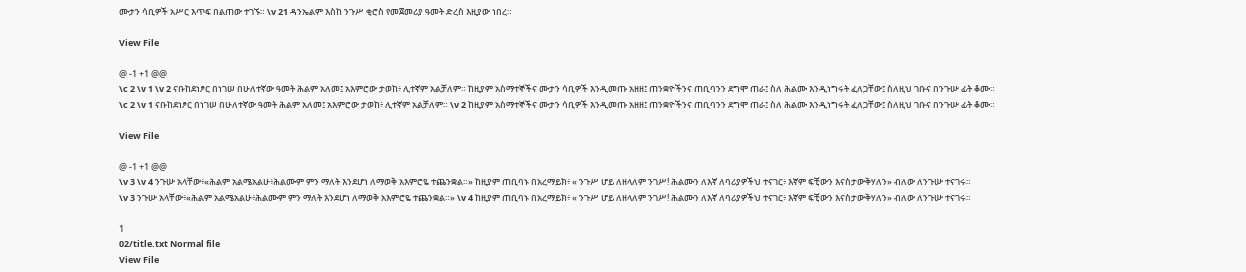ሙታን ሳቢዎች አሥር እጥፍ በልጠው ተገኙ። \v 21 ዳንኤልም እስከ ንጉሥ ቂሮስ የመጀመሪያ ዓመት ድረስ እዚያው ነበረ።

View File

@ -1 +1 @@
\c 2 \v 1 \v 2 ናቡከደነፆር በነገሠ በሁለተኛው ዓመት ሕልም አለመ፤ አእምሮው ታወከ፥ ሊተኛም አልቻለም። ከዚያም አስማተኞችና ሙታን ሳቢዎች እንዲመጡ አዘዘ፤ ጠንቋዮችንና ጠቢባንን ደግሞ ጠራ፤ ስለ ሕልሙ እንዲነግሩት ፈለጋቸው፤ ስለዚህ ገቡና በንጉሡ ፊት ቆሙ።
\c 2 \v 1 ናቡከደነፆር በነገሠ በሁለተኛው ዓመት ሕልም አለመ፤ አእምሮው ታወከ፥ ሊተኛም አልቻለም። \v 2 ከዚያም አስማተኞችና ሙታን ሳቢዎች እንዲመጡ አዘዘ፤ ጠንቋዮችንና ጠቢባንን ደግሞ ጠራ፤ ስለ ሕልሙ እንዲነግሩት ፈለጋቸው፤ ስለዚህ ገቡና በንጉሡ ፊት ቆሙ።

View File

@ -1 +1 @@
\v 3 \v 4 ንጉሡ አላቸው፥«ሕልም አልሜአልሁ፥ሕልሙም ምን ማለት እንደሆነ ለማወቅ አእምሮዬ ተጨንቋል።» ከዚያም ጠቢባኑ በአረማይክ፥ « ንጉሥ ሆይ ለዘላለም ንገሥ! ሕልሙን ለእኛ ለባሪያዎችህ ተናገር፥ እኛም ፍቺውን እናስታውቅሃለን» ብለው ለንጉሡ ተናገሩ።
\v 3 ንጉሡ አላቸው፥«ሕልም አልሜአልሁ፥ሕልሙም ምን ማለት እንደሆነ ለማወቅ አእምሮዬ ተጨንቋል።» \v 4 ከዚያም ጠቢባኑ በአረማይክ፥ « ንጉሥ ሆይ ለዘላለም ንገሥ! ሕልሙን ለእኛ ለባሪያዎችህ ተናገር፥ እኛም ፍቺውን እናስታውቅሃለን» ብለው ለንጉሡ ተናገሩ።

1
02/title.txt Normal file
View File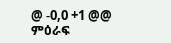@ -0,0 +1 @@
ምዕራፍ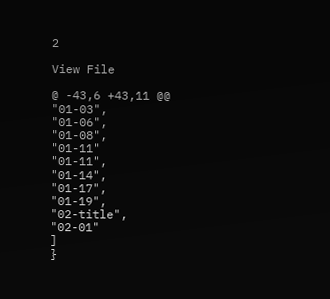2

View File

@ -43,6 +43,11 @@
"01-03",
"01-06",
"01-08",
"01-11"
"01-11",
"01-14",
"01-17",
"01-19",
"02-title",
"02-01"
]
}